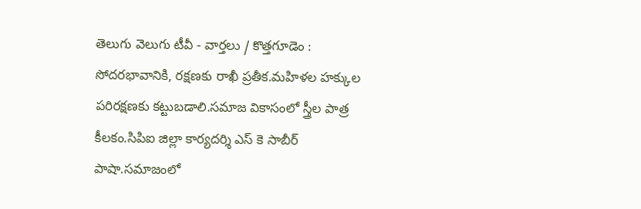తెలుగు వెలుగు టీవీ - వార్తలు / కొత్తగూడెం : సోదరభావానికి, రక్షణకు రాఖీ ప్రతీక.మహిళల హక్కుల పరిరక్షణకు కట్టుబడాలి.సమాజ వికాసంలో స్త్రీల పాత్ర కీలకం.సిపిఐ జిల్లా కార్యదర్శి ఎస్ కె సాబీర్ పాషా.సమాజంలో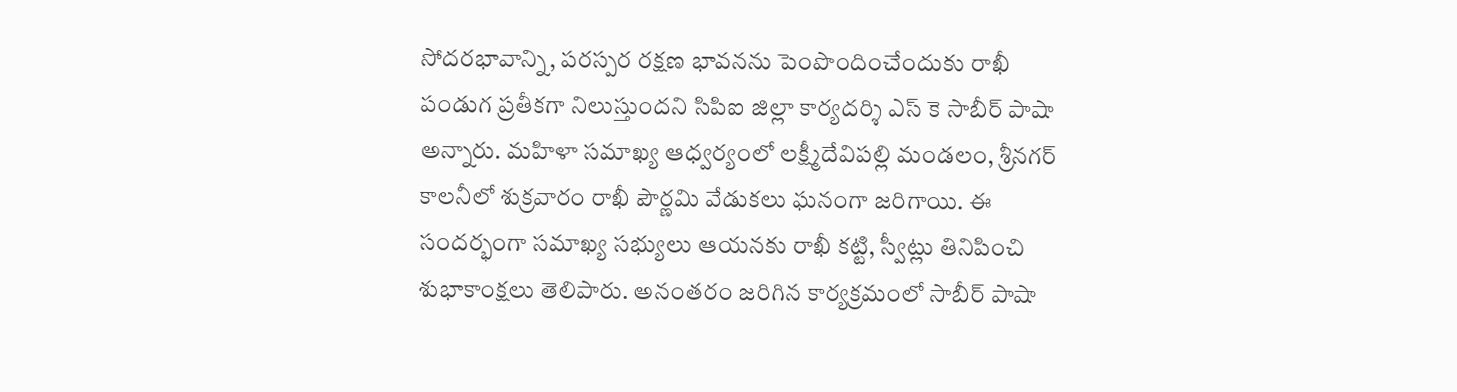సోదరభావాన్ని, పరస్పర రక్షణ భావనను పెంపొందించేందుకు రాఖీ పండుగ ప్రతీకగా నిలుస్తుందని సిపిఐ జిల్లా కార్యదర్శి ఎస్ కె సాబీర్ పాషా అన్నారు. మహిళా సమాఖ్య ఆధ్వర్యంలో లక్ష్మీదేవిపల్లి మండలం, శ్రీనగర్ కాలనీలో శుక్రవారం రాఖీ పౌర్ణమి వేడుకలు ఘనంగా జరిగాయి. ఈ సందర్భంగా సమాఖ్య సభ్యులు ఆయనకు రాఖీ కట్టి, స్వీట్లు తినిపించి శుభాకాంక్షలు తెలిపారు. అనంతరం జరిగిన కార్యక్రమంలో సాబీర్ పాషా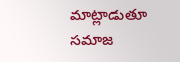మాట్లాడుతూ సమాజ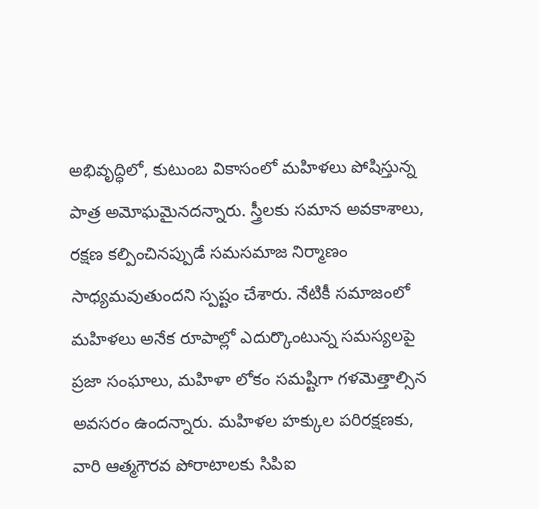అభివృద్ధిలో, కుటుంబ వికాసంలో మహిళలు పోషిస్తున్న పాత్ర అమోఘమైనదన్నారు. స్త్రీలకు సమాన అవకాశాలు, రక్షణ కల్పించినప్పుడే సమసమాజ నిర్మాణం సాధ్యమవుతుందని స్పష్టం చేశారు. నేటికీ సమాజంలో మహిళలు అనేక రూపాల్లో ఎదుర్కొంటున్న సమస్యలపై ప్రజా సంఘాలు, మహిళా లోకం సమష్టిగా గళమెత్తాల్సిన అవసరం ఉందన్నారు. మహిళల హక్కుల పరిరక్షణకు, వారి ఆత్మగౌరవ పోరాటాలకు సిపిఐ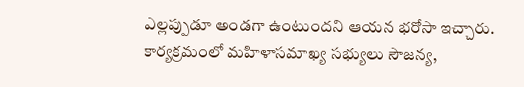ఎల్లప్పుడూ అండగా ఉంటుందని ఆయన భరోసా ఇచ్చారు. కార్యక్రమంలో మహిళాసమాఖ్య సభ్యులు సౌజన్య,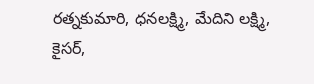రత్నకుమారి, ధనలక్ష్మి, మేదిని లక్ష్మి, కైసర్,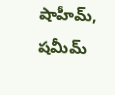షాహీమ్, షమీమ్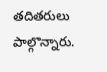తదితరులు పాల్గొన్నారు.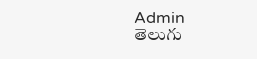Admin
తెలుగు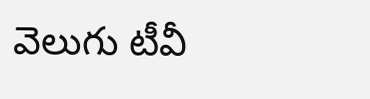వెలుగు టీవీ